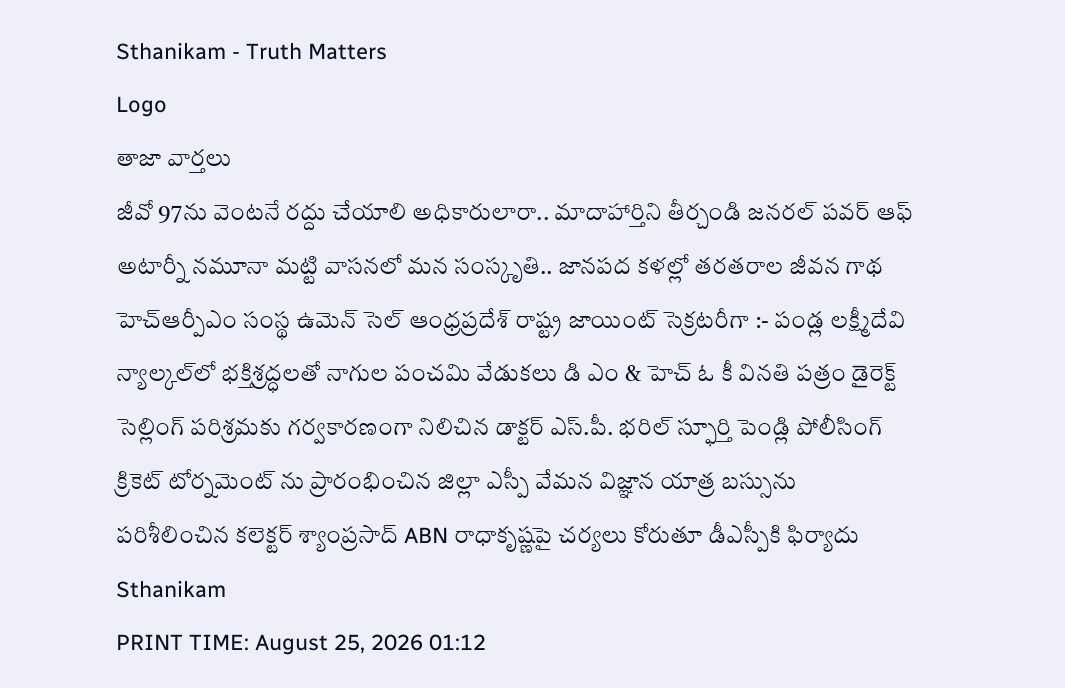Sthanikam - Truth Matters
Logo
తాజా వార్తలు
జీవో 97ను వెంటనే రద్దు చేయాలి అధికారులారా.. మాదాహార్తిని తీర్చండి జనరల్ పవర్ ఆఫ్ అటార్నీ నమూనా మట్టి వాసనలో మన సంస్కృతి.. జానపద కళల్లో తరతరాల జీవన గాథ హెచ్ఆర్పీఎం సంస్థ ఉమెన్ సెల్ ఆంధ్రప్రదేశ్ రాష్ట్ర జాయింట్ సెక్రటరీగా :- పండ్ల లక్ష్మీదేవి న్యాల్కల్‌లో భక్తిశ్రద్ధలతో నాగుల పంచమి వేడుకలు డి ఎం & హెచ్ ఓ కీ వినతి పత్రం డైరెక్ట్ సెల్లింగ్ పరిశ్రమకు గర్వకారణంగా నిలిచిన డాక్టర్ ఎస్.పీ. భరిల్ స్ఫూర్తి పెండ్లి పోలీసింగ్ క్రికెట్ టోర్నమెంట్ ను ప్రారంభించిన జిల్లా ఎస్పీ వేమన విజ్ఞాన యాత్ర బస్సును పరిశీలించిన కలెక్టర్ శ్యాంప్రసాద్ ABN రాధాకృష్ణపై చర్యలు కోరుతూ డీఎస్పీకి ఫిర్యాదు
Sthanikam
PRINT TIME: August 25, 2026 01:12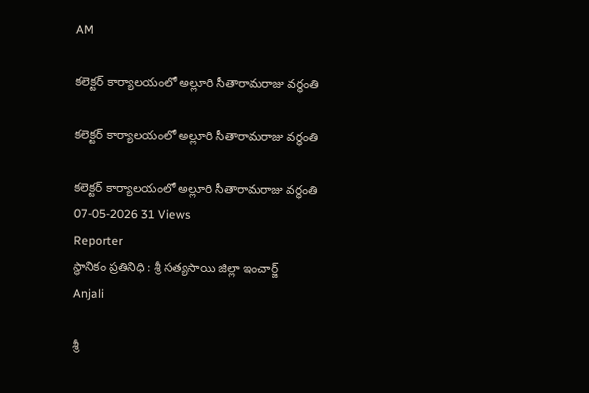AM

కలెక్టర్ కార్యాలయంలో అల్లూరి సీతారామరాజు వర్ధంతి

కలెక్టర్ కార్యాలయంలో అల్లూరి సీతారామరాజు వర్ధంతి

కలెక్టర్ కార్యాలయంలో అల్లూరి సీతారామరాజు వర్ధంతి
07-05-2026 31 Views
Reporter
స్థానికం ప్రతినిధి : శ్రీ సత్యసాయి జిల్లా ఇంచార్జ్
Anjali

శ్రీ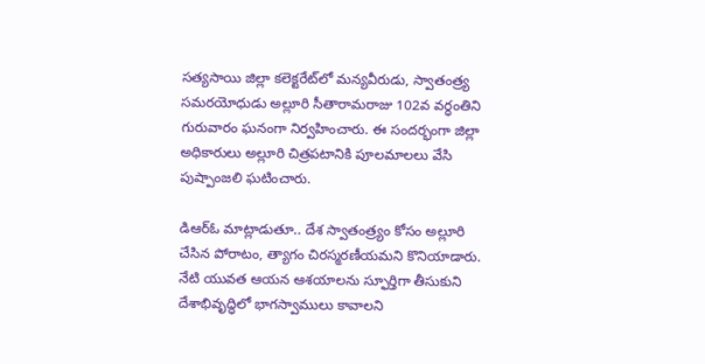సత్యసాయి జిల్లా కలెక్టరేట్‌లో మన్యవీరుడు, స్వాతంత్ర్య సమరయోధుడు అల్లూరి సీతారామరాజు 102వ వర్ధంతిని గురువారం ఘనంగా నిర్వహించారు. ఈ సందర్భంగా జిల్లా అధికారులు అల్లూరి చిత్రపటానికి పూలమాలలు వేసి పుష్పాంజలి ఘటించారు.

డిఆర్ఓ మాట్లాడుతూ.. దేశ స్వాతంత్ర్యం కోసం అల్లూరి చేసిన పోరాటం, త్యాగం చిరస్మరణీయమని కొనియాడారు. నేటి యువత ఆయన ఆశయాలను స్ఫూర్తిగా తీసుకుని దేశాభివృద్ధిలో భాగస్వాములు కావాలని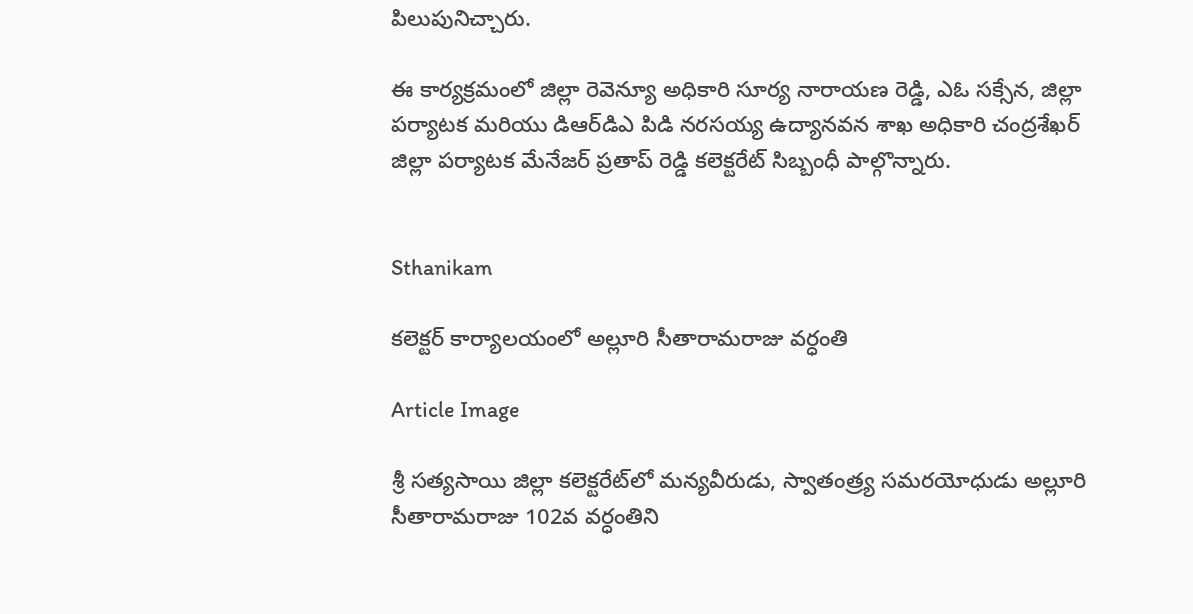పిలుపునిచ్చారు.

ఈ కార్యక్రమంలో జిల్లా రెవెన్యూ అధికారి సూర్య నారాయణ రెడ్డి, ఎఓ సక్సేన, జిల్లా పర్యాటక మరియు డిఆర్‌డిఎ పిడి నరసయ్య ఉద్యానవన శాఖ అధికారి చంద్రశేఖర్ జిల్లా పర్యాటక మేనేజర్ ప్రతాప్ రెడ్డి కలెక్టరేట్ సిబ్బంధీ పాల్గొన్నారు.


Sthanikam

కలెక్టర్ కార్యాలయంలో అల్లూరి సీతారామరాజు వర్ధంతి

Article Image

శ్రీ సత్యసాయి జిల్లా కలెక్టరేట్‌లో మన్యవీరుడు, స్వాతంత్ర్య సమరయోధుడు అల్లూరి సీతారామరాజు 102వ వర్ధంతిని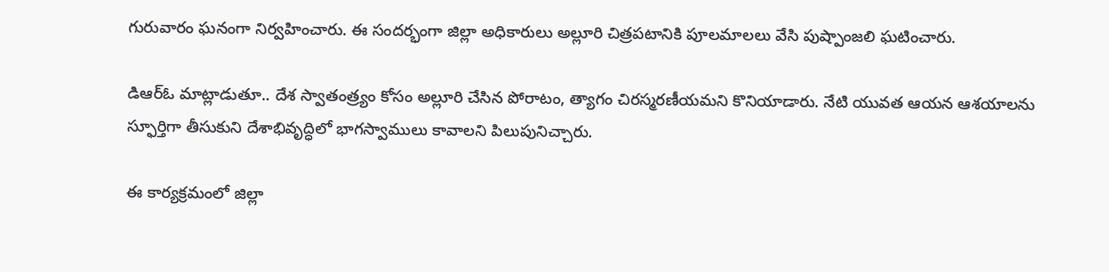గురువారం ఘనంగా నిర్వహించారు. ఈ సందర్భంగా జిల్లా అధికారులు అల్లూరి చిత్రపటానికి పూలమాలలు వేసి పుష్పాంజలి ఘటించారు.

డిఆర్ఓ మాట్లాడుతూ.. దేశ స్వాతంత్ర్యం కోసం అల్లూరి చేసిన పోరాటం, త్యాగం చిరస్మరణీయమని కొనియాడారు. నేటి యువత ఆయన ఆశయాలను స్ఫూర్తిగా తీసుకుని దేశాభివృద్ధిలో భాగస్వాములు కావాలని పిలుపునిచ్చారు.

ఈ కార్యక్రమంలో జిల్లా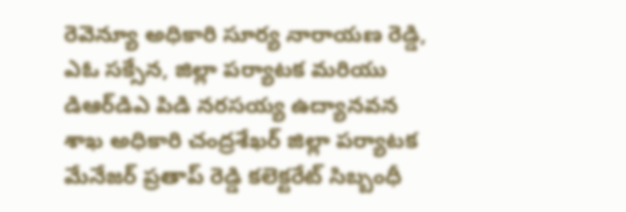రెవెన్యూ అధికారి సూర్య నారాయణ రెడ్డి, ఎఓ సక్సేన, జిల్లా పర్యాటక మరియు డిఆర్‌డిఎ పిడి నరసయ్య ఉద్యానవన శాఖ అధికారి చంద్రశేఖర్ జిల్లా పర్యాటక మేనేజర్ ప్రతాప్ రెడ్డి కలెక్టరేట్ సిబ్బంధీ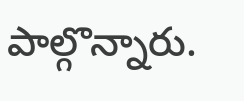పాల్గొన్నారు.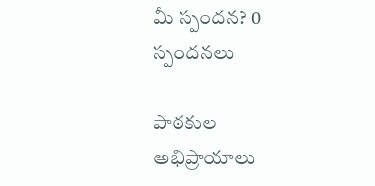మీ స్పందన? 0 స్పందనలు

పాఠకుల అభిప్రాయాలు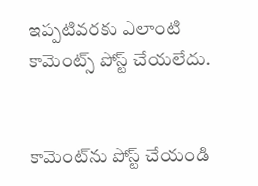ఇప్పటివరకు ఎలాంటి కామెంట్స్ పోస్ట్ చేయలేదు.


కామెంట్‌ను పోస్ట్ చేయండి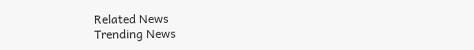Related News
Trending News